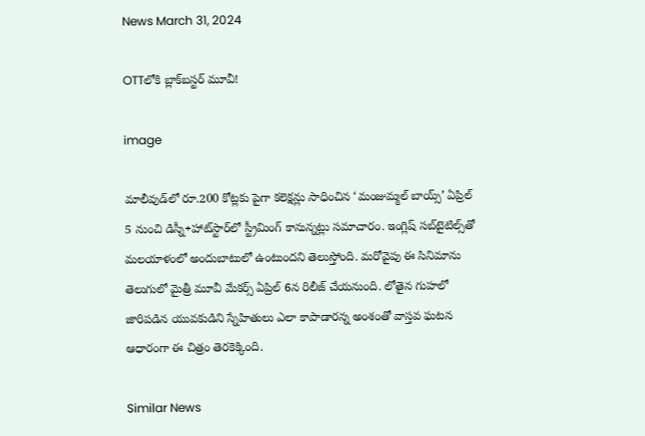News March 31, 2024

OTTలోకి బ్లాక్‌బస్టర్ మూవీ!

image

మాలీవుడ్‌లో రూ.200 కోట్లకు పైగా కలెక్షన్లు సాధించిన ‘మంజుమ్మల్ బాయ్స్’ ఏప్రిల్ 5 నుంచి డిస్నీ+హాట్‌స్టార్‌లో స్ట్రీమింగ్ కానున్నట్లు సమాచారం. ఇంగ్లిష్ సబ్‌టైటిల్స్‌తో మలయాళంలో అందుబాటులో ఉంటుందని తెలుస్తోంది. మరోవైపు ఈ సినిమాను తెలుగులో మైత్రీ మూవీ మేకర్స్ ఏప్రిల్ 6న రిలీజ్ చేయనుంది. లోతైన గుహలో జారిపడిన యువకుడిని స్నేహితులు ఎలా కాపాడారన్న అంశంతో వాస్తవ ఘటన ఆధారంగా ఈ చిత్రం తెరకెక్కింది.

Similar News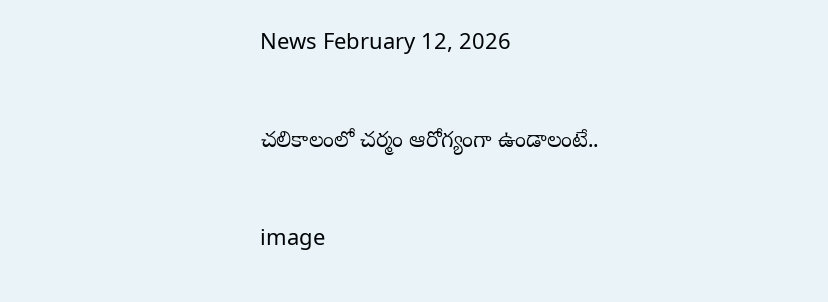News February 12, 2026

చలికాలంలో చర్మం ఆరోగ్యంగా ఉండాలంటే..

image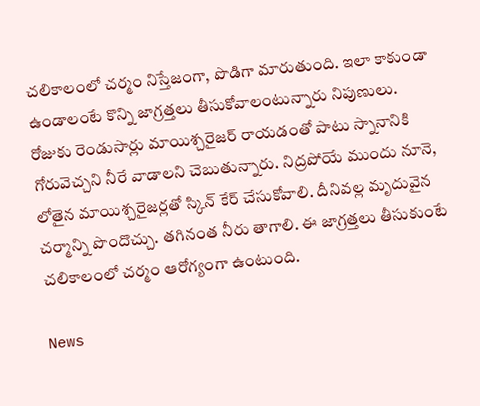చలికాలంలో చర్మం నిస్తేజంగా, పొడిగా మారుతుంది. ఇలా కాకుండా ఉండాలంటే కొన్ని జాగ్రత్తలు తీసుకోవాలంటున్నారు నిపుణులు. రోజుకు రెండుసార్లు మాయిశ్చరైజర్ రాయడంతో పాటు స్నానానికి గోరువెచ్చని నీరే వాడాలని చెబుతున్నారు. నిద్రపోయే ముందు నూనె, లోతైన మాయిశ్చరైజర్లతో స్కిన్ కేర్ చేసుకోవాలి. దీనివల్ల మృదువైన చర్మాన్ని పొందొచ్చు. తగినంత నీరు తాగాలి. ఈ జాగ్రత్తలు తీసుకుంటే చలికాలంలో చర్మం ఆరోగ్యంగా ఉంటుంది.

News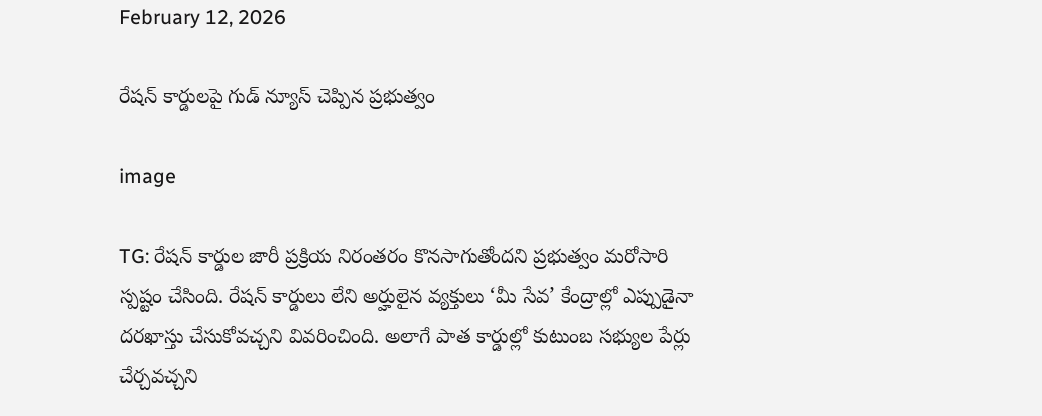February 12, 2026

రేషన్ కార్డులపై గుడ్ న్యూస్ చెప్పిన ప్రభుత్వం

image

TG: రేషన్ కార్డుల జారీ ప్రక్రియ నిరంతరం కొనసాగుతోందని ప్రభుత్వం మరోసారి స్పష్టం చేసింది. రేషన్ కార్డులు లేని అర్హులైన వ్యక్తులు ‘మీ సేవ’ కేంద్రాల్లో ఎప్పుడైనా దరఖాస్తు చేసుకోవచ్చని వివరించింది. అలాగే పాత కార్డుల్లో కుటుంబ సభ్యుల పేర్లు చేర్చవచ్చని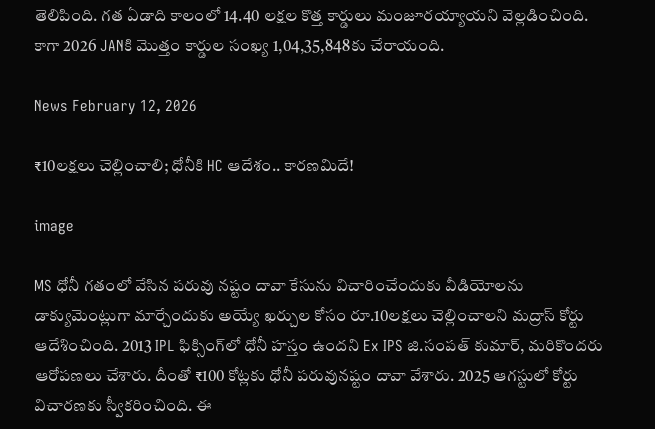తెలిపింది. గత ఏడాది కాలంలో 14.40 లక్షల కొత్త కార్డులు మంజూరయ్యాయని వెల్లడించింది. కాగా 2026 JANకి మొత్తం కార్డుల సంఖ్య 1,04,35,848కు చేరాయంది.

News February 12, 2026

₹10లక్షలు చెల్లించాలి; ధోనీకి HC ఆదేశం.. కారణమిదే!

image

MS ధోనీ గతంలో వేసిన పరువు నష్టం దావా కేసును విచారించేందుకు వీడియోలను డాక్యుమెంట్లుగా మార్చేందుకు అయ్యే ఖర్చుల కోసం రూ.10లక్షలు చెల్లించాలని మద్రాస్ కోర్టు ఆదేశించింది. 2013 IPL ఫిక్సింగ్‌లో ధోనీ హస్తం ఉందని Ex IPS జి.సంపత్ కుమార్, మరికొందరు ఆరోపణలు చేశారు. దీంతో ₹100 కోట్లకు ధోనీ పరువునష్టం దావా వేశారు. 2025 ఆగస్టులో కోర్టు విచారణకు స్వీకరించింది. ఈ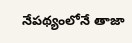నేపథ్యంలోనే తాజా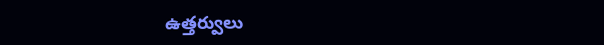ఉత్తర్వులు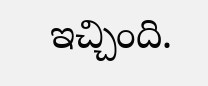ఇచ్చింది.